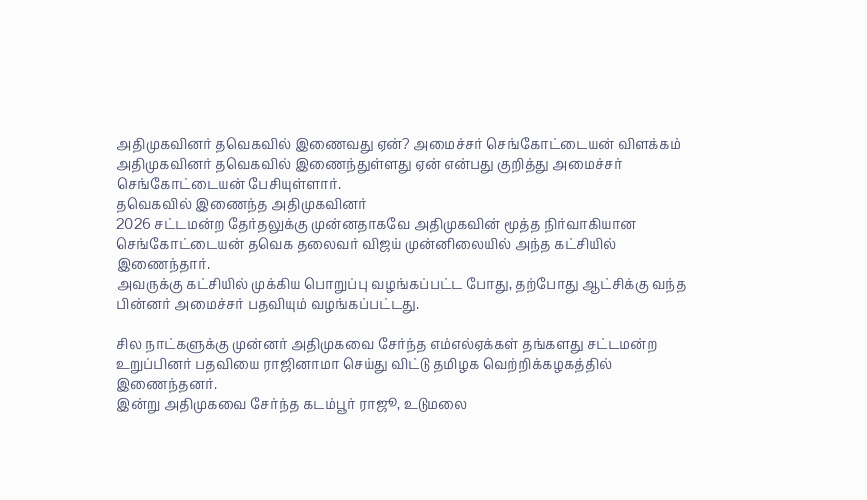அதிமுகவினர் தவெகவில் இணைவது ஏன்? அமைச்சர் செங்கோட்டையன் விளக்கம்
அதிமுகவினர் தவெகவில் இணைந்துள்ளது ஏன் என்பது குறித்து அமைச்சர் செங்கோட்டையன் பேசியுள்ளார்.
தவெகவில் இணைந்த அதிமுகவினர்
2026 சட்டமன்ற தேர்தலுக்கு முன்னதாகவே அதிமுகவின் மூத்த நிர்வாகியான செங்கோட்டையன் தவெக தலைவர் விஜய் முன்னிலையில் அந்த கட்சியில் இணைந்தார்.
அவருக்கு கட்சியில் முக்கிய பொறுப்பு வழங்கப்பட்ட போது, தற்போது ஆட்சிக்கு வந்த பின்னர் அமைச்சர் பதவியும் வழங்கப்பட்டது.

சில நாட்களுக்கு முன்னர் அதிமுகவை சேர்ந்த எம்எல்ஏக்கள் தங்களது சட்டமன்ற உறுப்பினர் பதவியை ராஜினாமா செய்து விட்டு தமிழக வெற்றிக்கழகத்தில் இணைந்தனர்.
இன்று அதிமுகவை சேர்ந்த கடம்பூர் ராஜூ, உடுமலை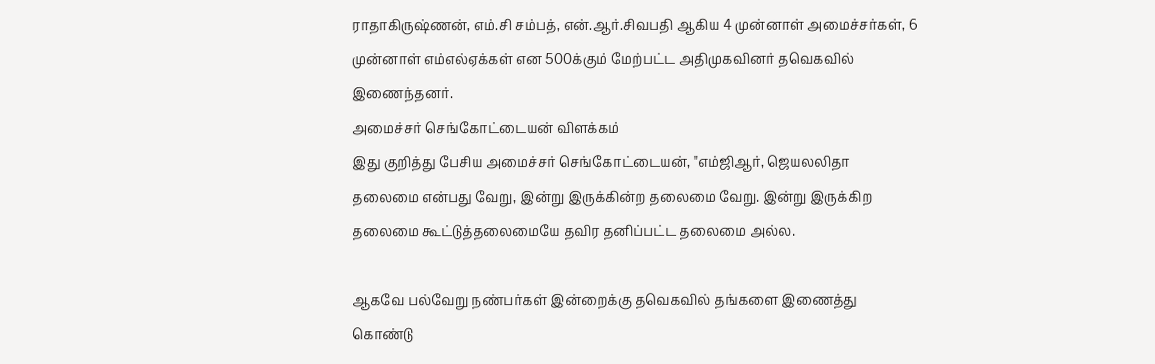ராதாகிருஷ்ணன், எம்.சி சம்பத், என்.ஆர்.சிவபதி ஆகிய 4 முன்னாள் அமைச்சர்கள், 6 முன்னாள் எம்எல்ஏக்கள் என 500க்கும் மேற்பட்ட அதிமுகவினர் தவெகவில் இணைந்தனர்.
அமைச்சர் செங்கோட்டையன் விளக்கம்
இது குறித்து பேசிய அமைச்சர் செங்கோட்டையன், "எம்ஜிஆர், ஜெயலலிதா தலைமை என்பது வேறு, இன்று இருக்கின்ற தலைமை வேறு. இன்று இருக்கிற தலைமை கூட்டுத்தலைமையே தவிர தனிப்பட்ட தலைமை அல்ல.

ஆகவே பல்வேறு நண்பர்கள் இன்றைக்கு தவெகவில் தங்களை இணைத்து கொண்டு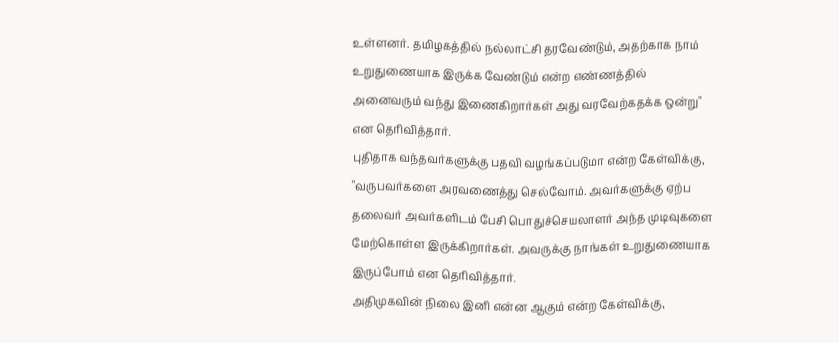உள்ளனர். தமிழகத்தில் நல்லாட்சி தரவேண்டும், அதற்காக நாம் உறுதுணையாக இருக்க வேண்டும் என்ற எண்ணத்தில் அனைவரும் வந்து இணைகிறார்கள் அது வரவேற்கதக்க ஒன்று" என தெரிவித்தார்.
புதிதாக வந்தவர்களுக்கு பதவி வழங்கப்படுமா என்ற கேள்விக்கு, "வருபவர்களை அரவணைத்து செல்வோம். அவர்களுக்கு ஏற்ப தலைவர் அவர்களிடம் பேசி பொதுச்செயலாளர் அந்த முடிவுகளை மேற்கொள்ள இருக்கிறார்கள். அவருக்கு நாங்கள் உறுதுணையாக இருப்போம் என தெரிவித்தார்.
அதிமுகவின் நிலை இனி என்ன ஆகும் என்ற கேள்விக்கு,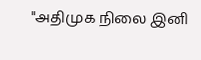"அதிமுக நிலை இனி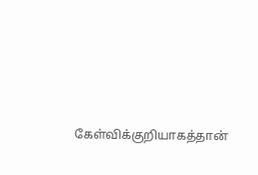கேள்விக்குறியாகத்தான்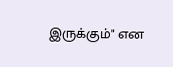இருக்கும்" என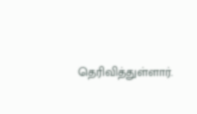தெரிவித்துள்ளார்.